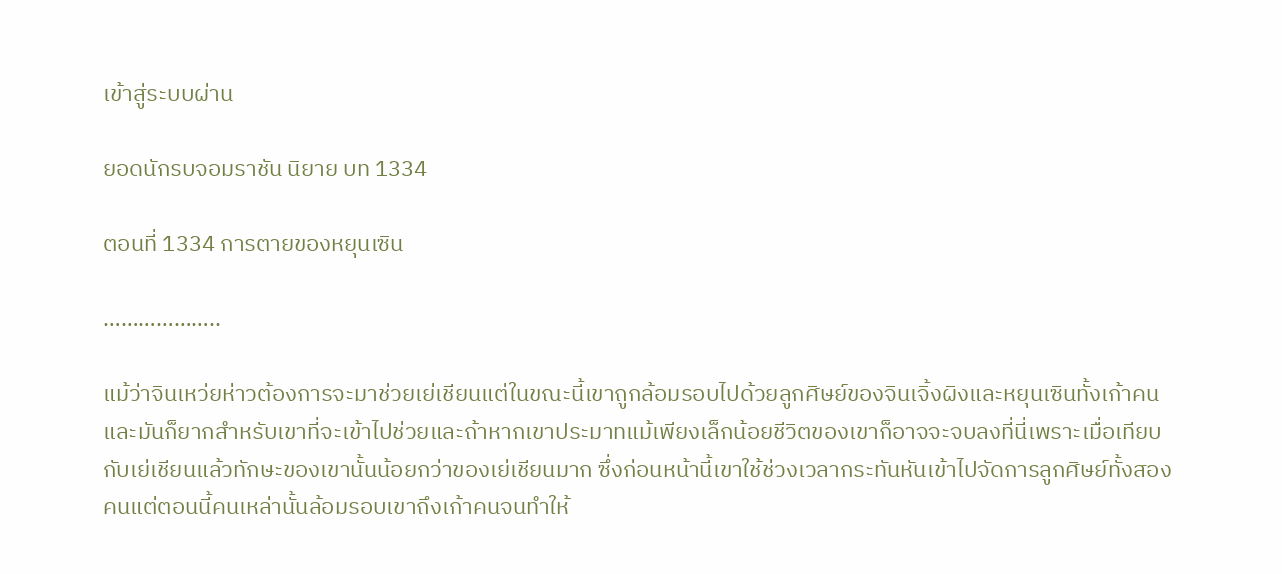เข้าสู่ระบบผ่าน

ยอดนักรบจอมราชัน นิยาย บท 1334

ตอนที่ 1334 การตายของหยุนเซิน

………………..

แม้ว่าจินเหว่ยห่าวต้องการจะมาช่วยเย่เชียนแต่ในขณะนี้เขาถูกล้อมรอบไปด้วยลูกศิษย์ของจินเจิ้งผิงและหยุนเซินทั้งเก้าคนและมันก็ยากสำหรับเขาที่จะเข้าไปช่วยและถ้าหากเขาประมาทแม้เพียงเล็กน้อยชีวิตของเขาก็อาจจะจบลงที่นี่เพราะเมื่อเทียบกับเย่เชียนแล้วทักษะของเขานั้นน้อยกว่าของเย่เชียนมาก ซึ่งก่อนหน้านี้เขาใช้ช่วงเวลากระทันหันเข้าไปจัดการลูกศิษย์ทั้งสองคนแต่ตอนนี้คนเหล่านั้นล้อมรอบเขาถึงเก้าคนจนทำให้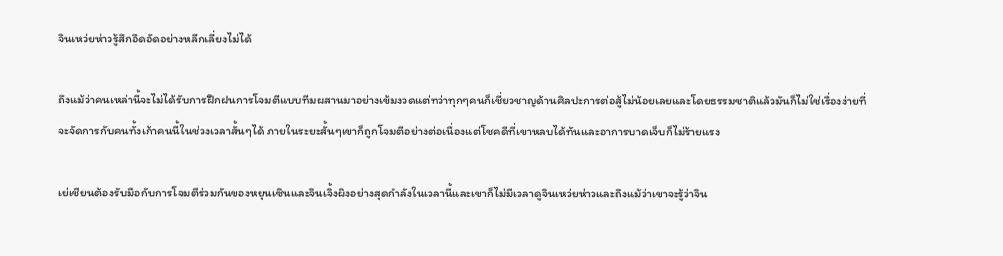จินเหว่ยห่าวรู้สึกอึดอัดอย่างหลีกเลี่ยงไม่ได้

ถึงแม้ว่าคนเหล่านี้จะไม่ได้รับการฝึกฝนการโจมตีแบบทีมผสานมาอย่างเข้มงวดแต่ทว่าทุกๆคนก็เชี่ยวชาญด้านศิลปะการต่อสู้ไม่น้อยเลยและโดยธรรมชาติแล้วมันก็ไม่ใช่เรื่องง่ายที่จะจัดการกับคนทั้งเก้าคนนี้ในช่วงเวลาสั้นๆได้ ภายในระยะสั้นๆเขาก็ถูกโจมตีอย่างต่อเนื่องแต่โชคดีที่เขาหลบได้ทันและอาการบาดเจ็บก็ไม่ร้ายแรง

เย่เชียนต้องรับมือกับการโจมตีร่วมกันของหยุนเซินและจินเจิ้งผิงอย่างสุดกำลังในเวลานี้และเขาก็ไม่มีเวลาดูจินเหว่ยห่าวและถึงแม้ว่าเขาจะรู้ว่าจิน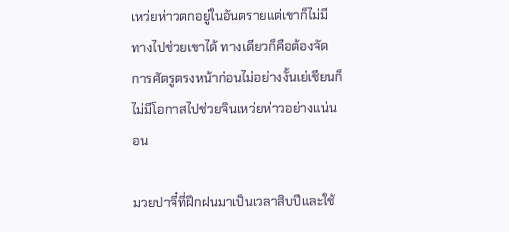เหว่ยห่าวตกอยู่ในอันตรายแต่เขาก็ไม่มีทางไปช่วยเขาได้ ทางเดียวก็คือต้องจัดการศัตรูตรงหน้าก่อนไม่อย่างงั้นเย่เชียนก็ไม่มีโอกาสไปช่วยจินเหว่ยห่าวอย่างแน่นอน

มวยปาจี๋ที่ฝึกฝนมาเป็นเวลาสิบปีและใช้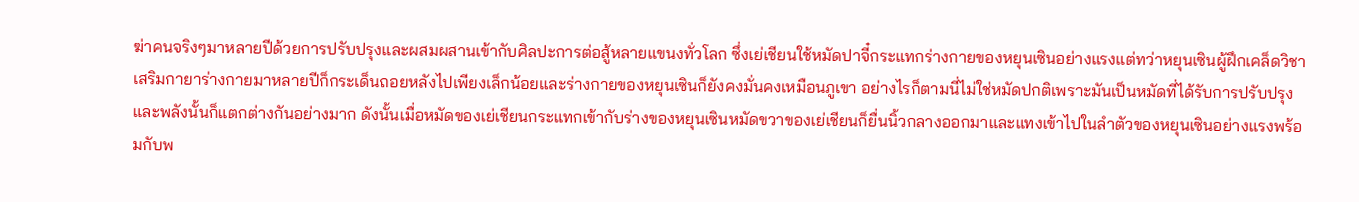ฆ่าคนจริงๆมาหลายปีด้วยการปรับปรุงและผสมผสานเข้ากับศิลปะการต่อสู้หลายแขนงทั่วโลก ซึ่งเย่เชียนใช้หมัดปาจี๋กระแทกร่างกายของหยุนเซินอย่างแรงแต่ทว่าหยุนเซินผู้ฝึกเคล็ดวิชาเสริมกายาร่างกายมาหลายปีก็กระเด็นถอยหลังไปเพียงเล็กน้อยและร่างกายของหยุนเซินก็ยังคงมั่นคงเหมือนภูเขา อย่างไรก็ตามนี่ไม่ใช่หมัดปกติเพราะมันเป็นหมัดที่ได้รับการปรับปรุงและพลังนั้นก็แตกต่างกันอย่างมาก ดังนั้นเมื่อหมัดของเย่เชียนกระแทกเข้ากับร่างของหยุนเซินหมัดขวาของเย่เชียนก็ยื่นนิ้วกลางออกมาและแทงเข้าไปในลำตัวของหยุนเซินอย่างแรงพร้อมกับพ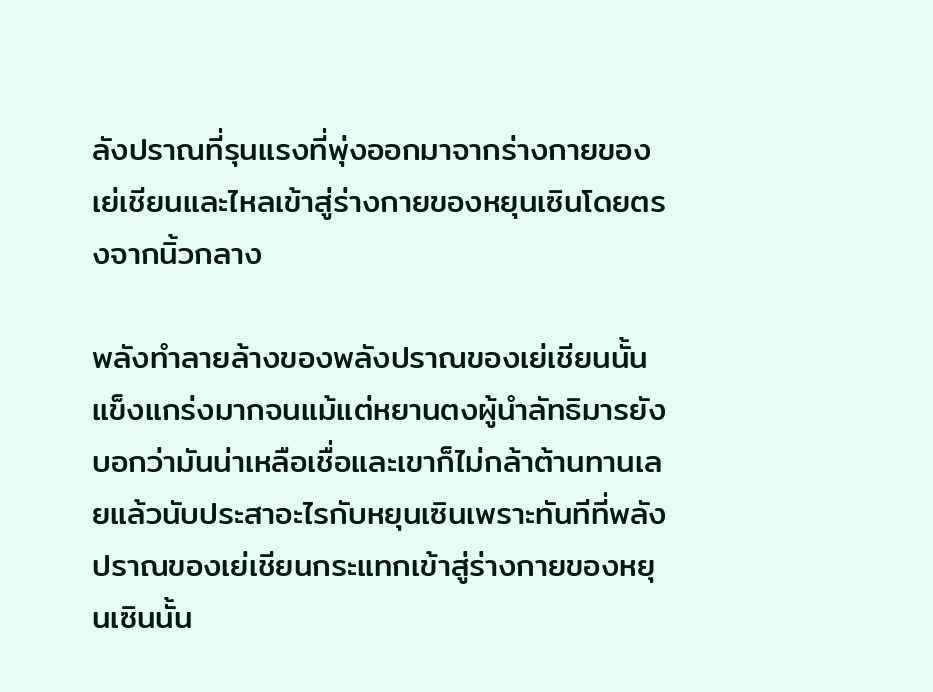ลังปราณที่รุนแรงที่พุ่งออกมาจากร่างกายของเย่เชียนและไหลเข้าสู่ร่างกายของหยุนเซินโดยตรงจากนิ้วกลาง

พลังทำลายล้างของพลังปราณของเย่เชียนนั้นแข็งแกร่งมากจนแม้แต่หยานตงผู้นำลัทธิมารยังบอกว่ามันน่าเหลือเชื่อและเขาก็ไม่กล้าต้านทานเลยแล้วนับประสาอะไรกับหยุนเซินเพราะทันทีที่พลังปราณของเย่เชียนกระแทกเข้าสู่ร่างกายของหยุนเซินนั้น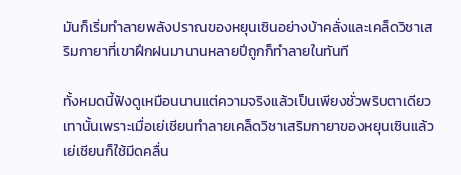มันก็เริ่มทำลายพลังปราณของหยุนเซินอย่างบ้าคลั่งและเคล็ดวิชาเสริมกายาที่เขาฝึกฝนมานานหลายปีถูกก็ทำลายในทันที

ทั้งหมดนี้ฟังดูเหมือนนานแต่ความจริงแล้วเป็นเพียงชั่วพริบตาเดียวเทานั้นเพราะเมื่อเย่เชียนทำลายเคล็ดวิชาเสริมกายาของหยุนเซินแล้วเย่เชียนก็ใช้มีดคลื่น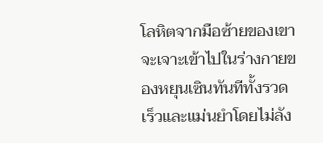โลหิตจากมือซ้ายของเขาจะเจาะเข้าไปในร่างกายของหยุนเซินทันทีทั้งรวดเร็วและแม่นยำโดยไม่ลัง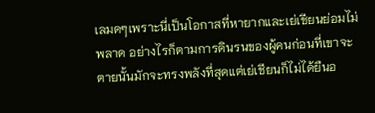เลมดๆเพราะนี่เป็นโอกาสที่หายากและเย่เชียนย่อมไม่พลาด อย่างไรก็ตามการดินรนของผู้คนก่อนที่เขาจะตายนั้นมักจะทรงพลังที่สุดแต่เย่เชียนก็ไม่ได้ยืนอ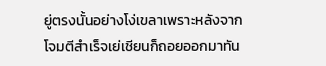ยู่ตรงนั้นอย่างโง่เขลาเพราะหลังจากโจมตีสำเร็จเย่เชียนก็ถอยออกมาทัน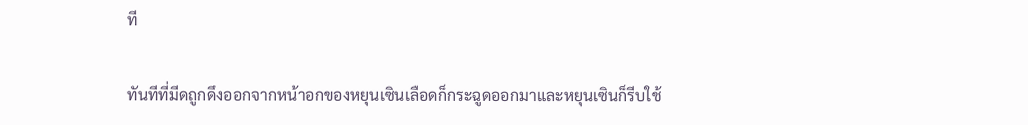ที

ทันทีที่มีดถูกดึงออกจากหน้าอกของหยุนเซินเลือดก็กระฉูดออกมาและหยุนเซินก็รีบใช้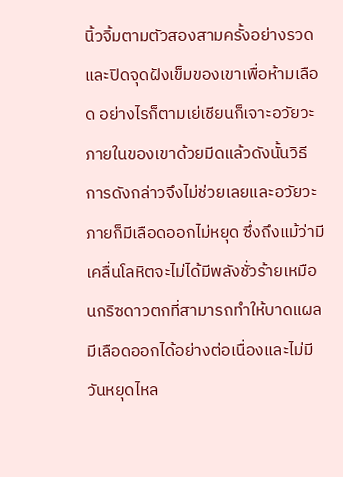นิ้วจิ้มตามตัวสองสามครั้งอย่างรวดและปิดจุดฝังเข็มของเขาเพื่อห้ามเลือด อย่างไรก็ตามเย่เชียนก็เจาะอวัยวะภายในของเขาด้วยมีดแล้วดังนั้นวิธีการดังกล่าวจึงไม่ช่วยเลยและอวัยวะภายก็มีเลือดออกไม่หยุด ซึ่งถึงแม้ว่ามีเคลื่นโลหิตจะไม่ได้มีพลังชั่วร้ายเหมือนกริซดาวตกที่สามารถทำให้บาดแผลมีเลือดออกได้อย่างต่อเนื่องและไม่มีวันหยุดไหล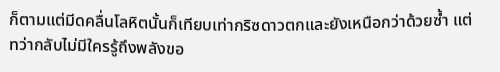ก็ตามแต่มีดคลื่นโลหิตนั้นก็เทียบเท่ากริซดาวตกและยังเหนือกว่าด้วยซ้ำ แต่ทว่ากลับไม่มีใครรู้ถึงพลังขอ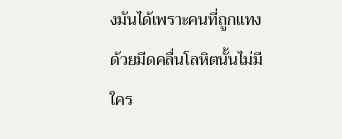งมันได้เพราะคนที่ถูกแทงด้วยมีดคลื่นโลหิตนั้นไม่มีใคร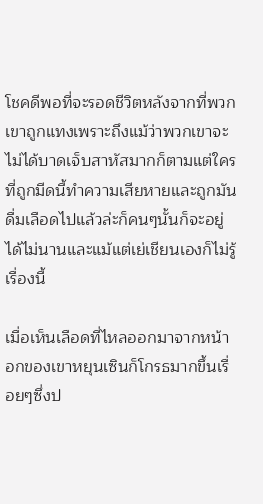โชคดีพอที่จะรอดชีวิตหลังจากที่พวกเขาถูกแทงเพราะถึงแม้ว่าพวกเขาจะไม่ได้บาดเจ็บสาหัสมากก็ตามแต่ใครที่ถูกมีดนี้ทำความเสียหายและถูกมันดื่มเลือดไปแล้วล่ะก็คนๆนั้นก็จะอยู่ได้ไม่นานและแม้แต่เย่เชียนเองก็ไม่รู้เรื่องนี้

เมื่อเห็นเลือดที่ไหลออกมาจากหน้าอกของเขาหยุนเซินก็โกรธมากขึ้นเรื่อยๆซึ่งป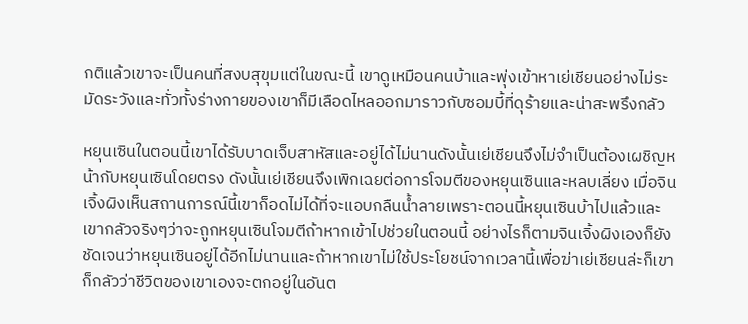กติแล้วเขาจะเป็นคนที่สงบสุขุมแต่ในขณะนี้ เขาดูเหมือนคนบ้าและพุ่งเข้าหาเย่เชียนอย่างไม่ระมัดระวังและทั่วทั้งร่างกายของเขาก็มีเลือดไหลออกมาราวกับซอมบี้ที่ดุร้ายและน่าสะพรึงกลัว

หยุนเซินในตอนนี้เขาได้รับบาดเจ็บสาหัสและอยู่ได้ไม่นานดังนั้นเย่เชียนจึงไม่จำเป็นต้องเผชิญหน้ากับหยุนเซินโดยตรง ดังนั้นเย่เชียนจึงเพิกเฉยต่อการโจมตีของหยุนเซินและหลบเลี่ยง เมื่อจินเจิ้งผิงเห็นสถานการณ์นี้เขาก็อดไม่ได้ที่จะแอบกลืนน้ำลายเพราะตอนนี้หยุนเซินบ้าไปแล้วและเขากลัวจริงๆว่าจะถูกหยุนเซินโจมตีถ้าหากเข้าไปช่วยในตอนนี้ อย่างไรก็ตามจินเจิ้งผิงเองก็ยังชัดเจนว่าหยุนเซินอยู่ได้อีกไม่นานและถ้าหากเขาไม่ใช้ประโยชน์จากเวลานี้เพื่อฆ่าเย่เชียนล่ะก็เขาก็กลัวว่าชีวิตของเขาเองจะตกอยู่ในอันต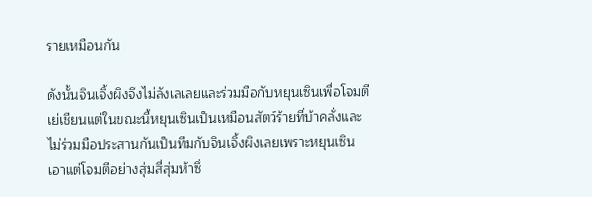รายเหมือนกัน

ดังนั้นจินเจิ้งผิงจึงไม่ลังเลเลยและร่วมมือกับหยุนเซินเพื่อโจมตีเย่เชียนแต่ในขณะนี้หยุนเซินเป็นเหมือนสัตว์ร้ายที่บ้าคลั่งและไม่ร่วมมือประสานกันเป็นทีมกับจินเจิ้งผิงเลยเพราะหยุนเซินเอาแต่โจมตีอย่างสุ่มสี่สุ่มห้าซึ่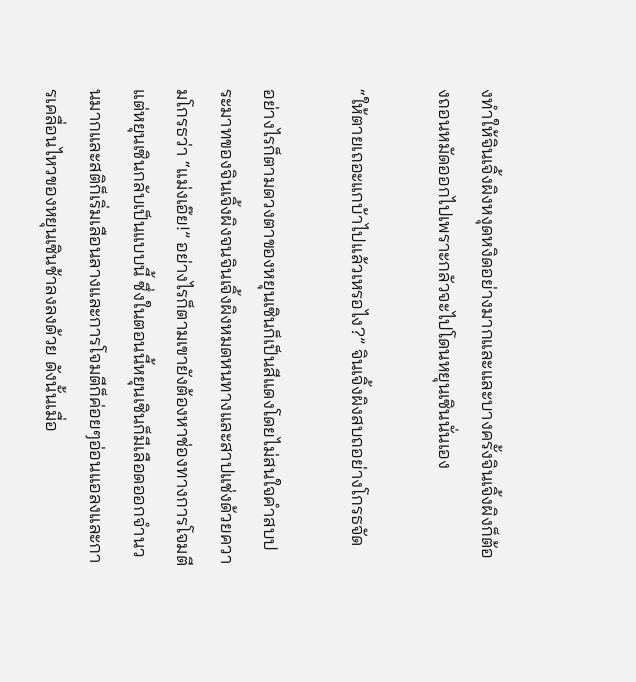งทำให้จินเจิ้งผิงหงุดหงิดอย่างมากและและบางครั้งจินเจิ้งผิงก็ต้องถอนหมัดออกไปเพราะกลัวจะไปโดนหยุนเซินนั่นเอง

“ให้ตายเถอะแกบ้าไปแล้วเหรอไง?” จินเจิ้งผิงสบถอย่างโกรธจัด

อย่างไรก็ตามดวงตาของหยุนเซินก็เป็นสีแดงโดยไม่สนใจคำสบประมาทของจินเจิ้งผิงจนจินเจิ้งผิงหมดหนทางและสาปแช่งด้วยความโกรธว่า “แม่งเอ๊ย!” อย่างไรก็ตามเขายังต้องหาช่องทางการโจมตีแต่หยุนเซินกลับเป็นแบบนี้ ซึ่งในตอนนี้หยุนเซินก็มีเลือดออกจำนวนมากและสติก็เริ่มเลือนลางและการโจมตีก็ค่อยๆอ่อนแอลงและการเคลื่อนไหวของหยุนเซินช้าลงลงด้วย ดังนั้นเมื่อ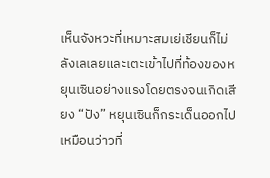เห็นจังหวะที่เหมาะสมเย่เชียนก็ไม่ลังเลเลยและเตะเข้าไปที่ท้องของหยุนเซินอย่างแรงโดยตรงจนเกิดเสียง “ปัง” หยุนเซินก็กระเด็นออกไปเหมือนว่าวที่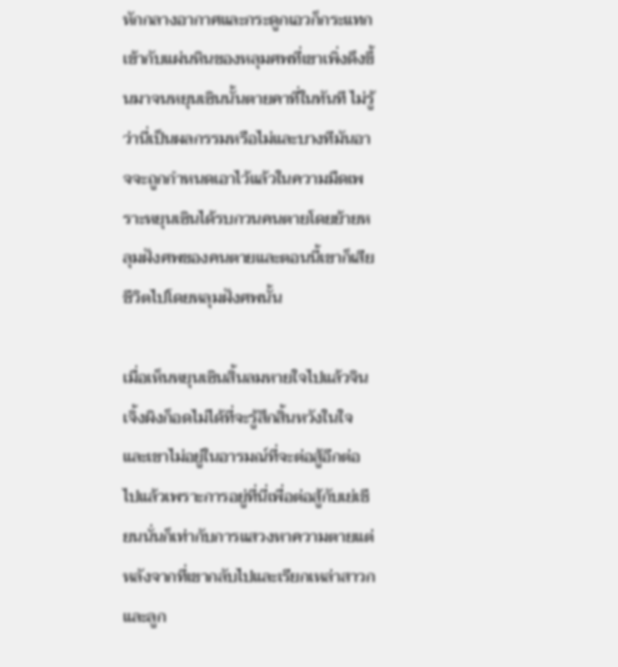หักกลางอากาศและกระดูกเอวก็กระแทกเข้ากับแผ่นหินของหลุมศพที่เขาเพิ่งดึงขึ้นมาจนหยุนเซินนั้นตายคาที่ในทันที ไม่รู้ว่านี่เป็นผลกรรมหรือไม่และบางทีมันอาจจะถูกกำหนดเอาไว้แล้วในความมืดเพราะหยุนเซินได้รบกวนคนตายโดยย้ายหลุมฝังศพของคนตายและตอนนี้เขาก็เสียชีวิตไปโดยหลุมฝังศพนั้น

เมื่อเห็นหยุนเซินสิ้นลมหายใจไปแล้วจินเจิ้งผิงก็อดไม่ได้ที่จะรู้สึกสิ้นหวังในใจและเขาไม่อยู่ในอารมณ์ที่จะต่อสู้อีกต่อไปแล้วเพราะการอยู่ที่นี่เพื่อต่อสู้กับเย่เชียนนั่นก็เท่ากับการแสวงหาความตายแต่หลังจากที่เขากลับไปและเรียกเหล่าสาวกและลูก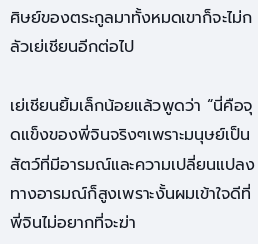ศิษย์ของตระกูลมาทั้งหมดเขาก็จะไม่กลัวเย่เชียนอีกต่อไป

เย่เชียนยิ้มเล็กน้อยแล้วพูดว่า “นี่คือจุดแข็งของพี่จินจริงๆเพราะมนุษย์เป็นสัตว์ที่มีอารมณ์และความเปลี่ยนแปลงทางอารมณ์ก็สูงเพราะงั้นผมเข้าใจดีที่พี่จินไม่อยากที่จะฆ่า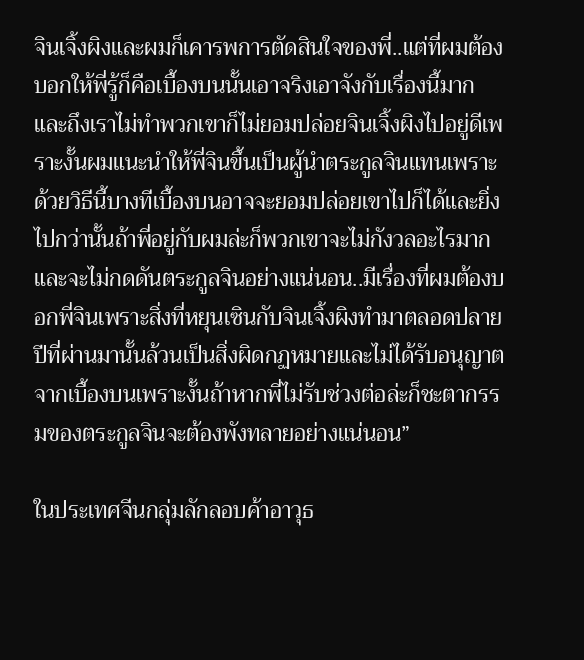จินเจิ้งผิงและผมก็เคารพการตัดสินใจของพี่..แต่ที่ผมต้องบอกให้พี่รู้ก็คือเบื้องบนนั้นเอาจริงเอาจังกับเรื่องนี้มากและถึงเราไม่ทำพวกเขาก็ไม่ยอมปล่อยจินเจิ้งผิงไปอยู่ดีเพราะงั้นผมแนะนำให้พี่จินขึ้นเป็นผู้นำตระกูลจินแทนเพราะด้วยวิธีนี้บางทีเบื้องบนอาจจะยอมปล่อยเขาไปก็ได้และยิ่งไปกว่านั้นถ้าพี่อยู่กับผมล่ะก็พวกเขาจะไม่กังวลอะไรมากและจะไม่กดดันตระกูลจินอย่างแน่นอน..มีเรื่องที่ผมต้องบอกพี่จินเพราะสิ่งที่หยุนเซินกับจินเจิ้งผิงทำมาตลอดปลายปีที่ผ่านมานั้นล้วนเป็นสิ่งผิดกฏหมายและไม่ได้รับอนุญาตจากเบื้องบนเพราะงั้นถ้าหากพี่ไม่รับช่วงต่อล่ะก็ชะตากรรมของตระกูลจินจะต้องพังทลายอย่างแน่นอน”

ในประเทศจีนกลุ่มลักลอบค้าอาวุธ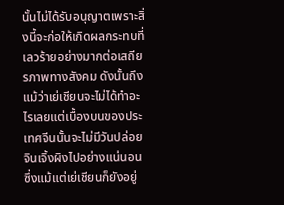นั้นไม่ได้รับอนุญาตเพราะสิ่งนี้จะก่อให้เกิดผลกระทบที่เลวร้ายอย่างมากต่อเสถียรภาพทางสังคม ดังนั้นถึงแม้ว่าเย่เชียนจะไม่ได้ทำอะไรเลยแต่เบื้องบนของประเทศจีนนั้นจะไม่มีวันปล่อยจินเจิ้งผิงไปอย่างแน่นอน ซึ่งแม้แต่เย่เชียนก็ยังอยู่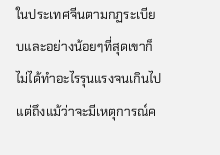ในประเทศจีนตามกฏระเบียบและอย่างน้อยๆที่สุดเขาก็ไม่ได้ทำอะไรรุนแรงจนเกินไปแต่ถึงแม้ว่าจะมีเหตุการณ์ค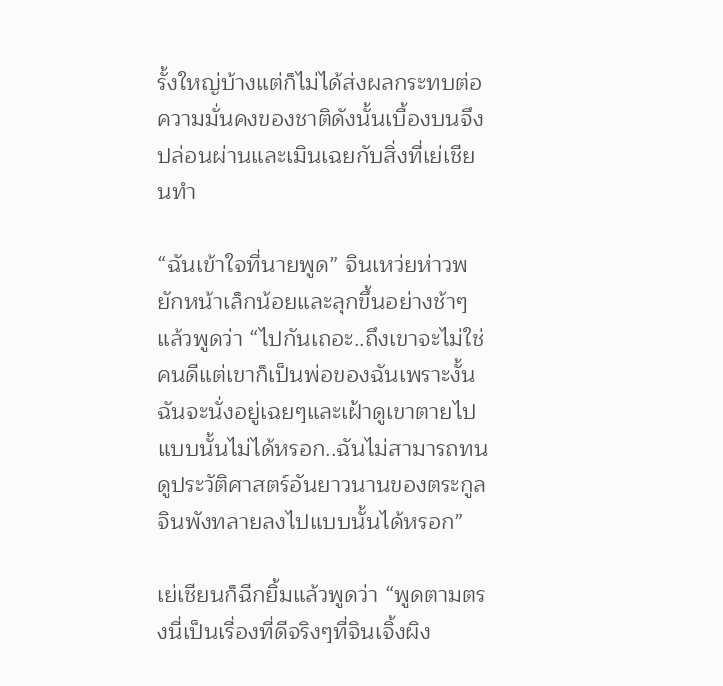รั้งใหญ่บ้างแต่ก็ไม่ได้ส่งผลกระทบต่อความมั่นคงของชาติดังนั้นเบื้องบนจึงปล่อนผ่านและเมินเฉยกับสิ่งที่เย่เชียนทำ

“ฉันเข้าใจที่นายพูด” จินเหว่ยห่าวพยักหน้าเล็กน้อยและลุกขึ้นอย่างช้าๆแล้วพูดว่า “ไปกันเถอะ..ถึงเขาจะไม่ใช่คนดีแต่เขาก็เป็นพ่อของฉันเพราะงั้นฉันจะนั่งอยู่เฉยๆและเฝ้าดูเขาตายไปแบบนั้นไม่ได้หรอก..ฉันไม่สามารถทนดูประวัติศาสตร์อันยาวนานของตระกูลจินพังทลายลงไปแบบนั้นได้หรอก”

เย่เชียนก็ฉีกยิ้มแล้วพูดว่า “พูดตามตรงนี่เป็นเรื่องที่ดีจริงๆที่จินเจิ้งผิง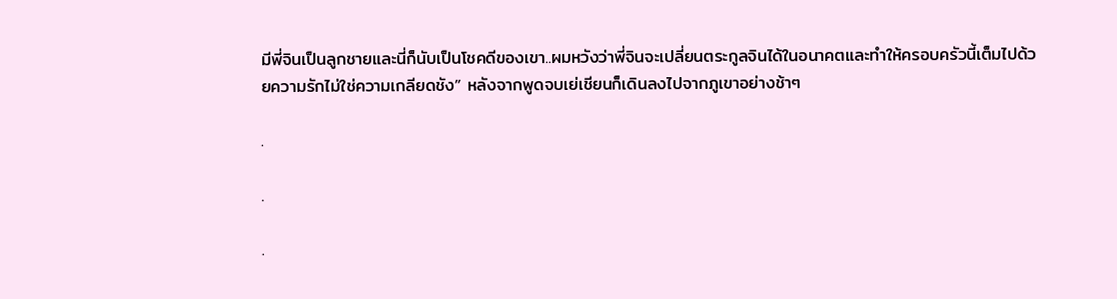มีพี่จินเป็นลูกชายและนี่ก็นับเป็นโชคดีของเขา..ผมหวังว่าพี่จินจะเปลี่ยนตระกูลจินได้ในอนาคตและทำให้ครอบครัวนี้เต็มไปด้วยความรักไม่ใช่ความเกลียดชัง” หลังจากพูดจบเย่เชียนก็เดินลงไปจากภูเขาอย่างช้าๆ

.

.

.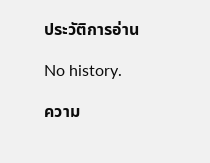ประวัติการอ่าน

No history.

ความ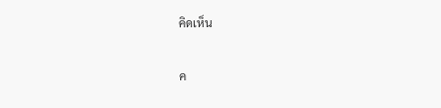คิดเห็น

ค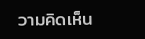วามคิดเห็น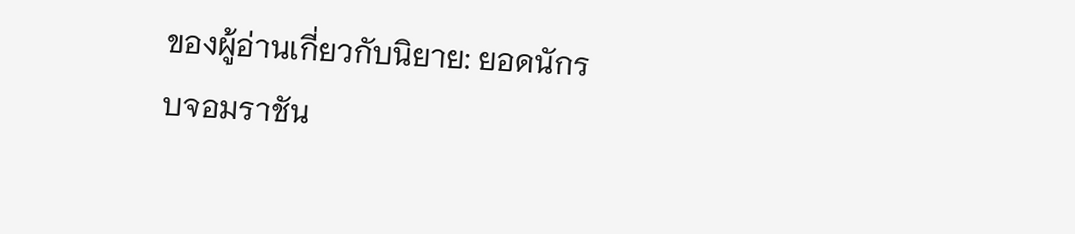ของผู้อ่านเกี่ยวกับนิยาย: ยอดนักรบจอมราชัน